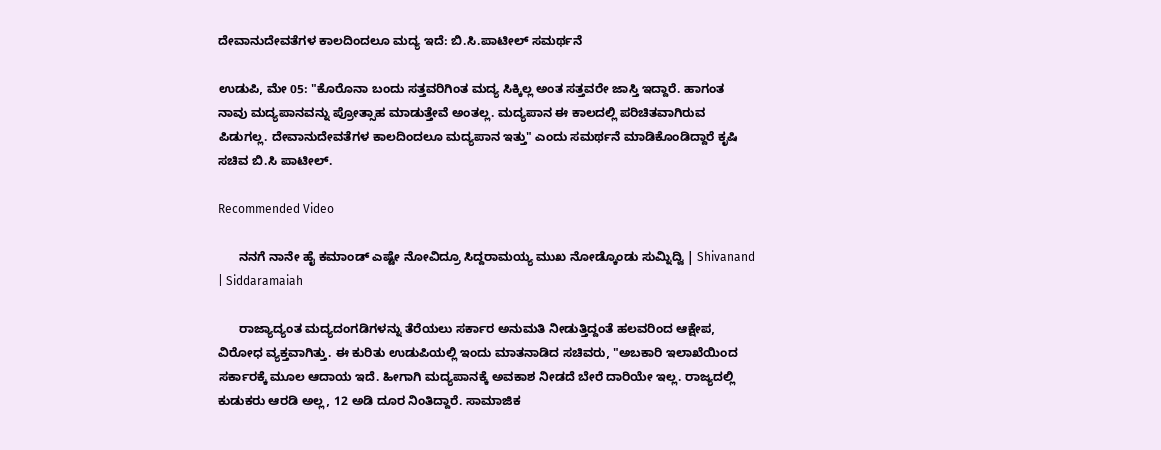ದೇವಾನುದೇವತೆಗಳ ಕಾಲದಿಂದಲೂ ಮದ್ಯ ಇದೆ: ಬಿ.ಸಿ.ಪಾಟೀಲ್ ಸಮರ್ಥನೆ

ಉಡುಪಿ, ಮೇ 05: "ಕೊರೊನಾ ಬಂದು ಸತ್ತವರಿಗಿಂತ ಮದ್ಯ ಸಿಕ್ಕಿಲ್ಲ ಅಂತ ಸತ್ತವರೇ ಜಾಸ್ತಿ ಇದ್ದಾರೆ. ಹಾಗಂತ ನಾವು ಮದ್ಯಪಾನವನ್ನು ಪ್ರೋತ್ಸಾಹ ಮಾಡುತ್ತೇವೆ ಅಂತಲ್ಲ. ಮದ್ಯಪಾನ ಈ ಕಾಲದಲ್ಲಿ ಪರಿಚಿತವಾಗಿರುವ ಪಿಡುಗಲ್ಲ. ದೇವಾನುದೇವತೆಗಳ ಕಾಲದಿಂದಲೂ ಮದ್ಯಪಾನ ಇತ್ತು" ಎಂದು ಸಮರ್ಥನೆ ಮಾಡಿಕೊಂಡಿದ್ದಾರೆ ಕೃಷಿ ಸಚಿವ ಬಿ.ಸಿ ಪಾಟೀಲ್.

Recommended Video

      ನನಗೆ ನಾನೇ ಹೈ ಕಮಾಂಡ್ ಎಷ್ಟೇ ನೋವಿದ್ರೂ ಸಿದ್ದರಾಮಯ್ಯ ಮುಖ ನೋಡ್ಕೊಂಡು ಸುಮ್ನಿದ್ವಿ | Shivanand | Siddaramaiah

      ರಾಜ್ಯಾದ್ಯಂತ ಮದ್ಯದಂಗಡಿಗಳನ್ನು ತೆರೆಯಲು ಸರ್ಕಾರ ಅನುಮತಿ ನೀಡುತ್ತಿದ್ದಂತೆ ಹಲವರಿಂದ ಆಕ್ಷೇಪ, ವಿರೋಧ ವ್ಯಕ್ತವಾಗಿತ್ತು. ಈ ಕುರಿತು ಉಡುಪಿಯಲ್ಲಿ ಇಂದು ಮಾತನಾಡಿದ ಸಚಿವರು, "ಅಬಕಾರಿ ಇಲಾಖೆಯಿಂದ ಸರ್ಕಾರಕ್ಕೆ ಮೂಲ ಆದಾಯ ಇದೆ. ಹೀಗಾಗಿ ಮದ್ಯಪಾನಕ್ಕೆ ಅವಕಾಶ ನೀಡದೆ ಬೇರೆ ದಾರಿಯೇ ಇಲ್ಲ. ರಾಜ್ಯದಲ್ಲಿ ಕುಡುಕರು ಆರಡಿ ಅಲ್ಲ, 12 ಅಡಿ ದೂರ ನಿಂತಿದ್ದಾರೆ. ಸಾಮಾಜಿಕ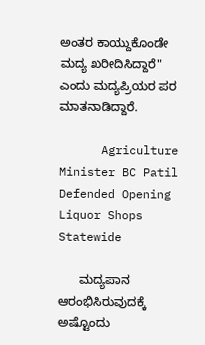ಅಂತರ ಕಾಯ್ದುಕೊಂಡೇ ಮದ್ಯ ಖರೀದಿಸಿದ್ದಾರೆ" ಎಂದು ಮದ್ಯಪ್ರಿಯರ ಪರ ಮಾತನಾಡಿದ್ದಾರೆ.

      Agriculture Minister BC Patil Defended Opening Liquor Shops Statewide

      ಮದ್ಯಪಾನ ಆರಂಭಿಸಿರುವುದಕ್ಕೆ ಅಷ್ಟೊಂದು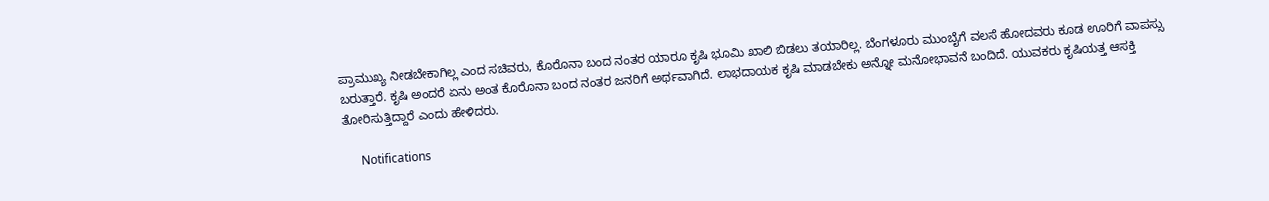ಪ್ರಾಮುಖ್ಯ ನೀಡಬೇಕಾಗಿಲ್ಲ ಎಂದ ಸಚಿವರು, ಕೊರೊನಾ ಬಂದ ನಂತರ ಯಾರೂ ಕೃಷಿ ಭೂಮಿ ಖಾಲಿ ಬಿಡಲು ತಯಾರಿಲ್ಲ. ಬೆಂಗಳೂರು ಮುಂಬೈಗೆ ವಲಸೆ ಹೋದವರು ಕೂಡ ಊರಿಗೆ ವಾಪಸ್ಸು ಬರುತ್ತಾರೆ. ಕೃಷಿ ಅಂದರೆ ಏನು ಅಂತ ಕೊರೊನಾ ಬಂದ ನಂತರ ಜನರಿಗೆ ಅರ್ಥವಾಗಿದೆ. ಲಾಭದಾಯಕ ಕೃಷಿ ಮಾಡಬೇಕು ಅನ್ನೋ ಮನೋಭಾವನೆ ಬಂದಿದೆ. ಯುವಕರು ಕೃಷಿಯತ್ತ ಆಸಕ್ತಿ ತೋರಿಸುತ್ತಿದ್ದಾರೆ ಎಂದು ಹೇಳಿದರು.

      Notifications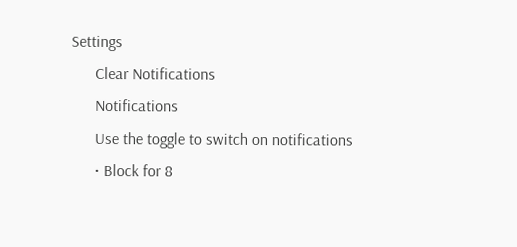Settings
      Clear Notifications
      Notifications
      Use the toggle to switch on notifications
      • Block for 8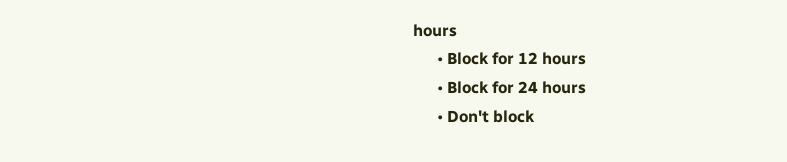hours
      • Block for 12 hours
      • Block for 24 hours
      • Don't block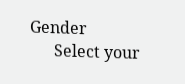Gender
      Select your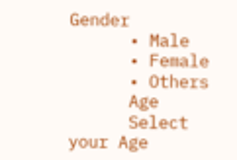Gender
      • Male
      • Female
      • Others
      Age
      Select your Age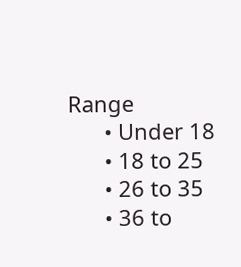Range
      • Under 18
      • 18 to 25
      • 26 to 35
      • 36 to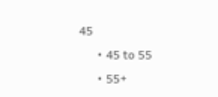45
      • 45 to 55
      • 55+